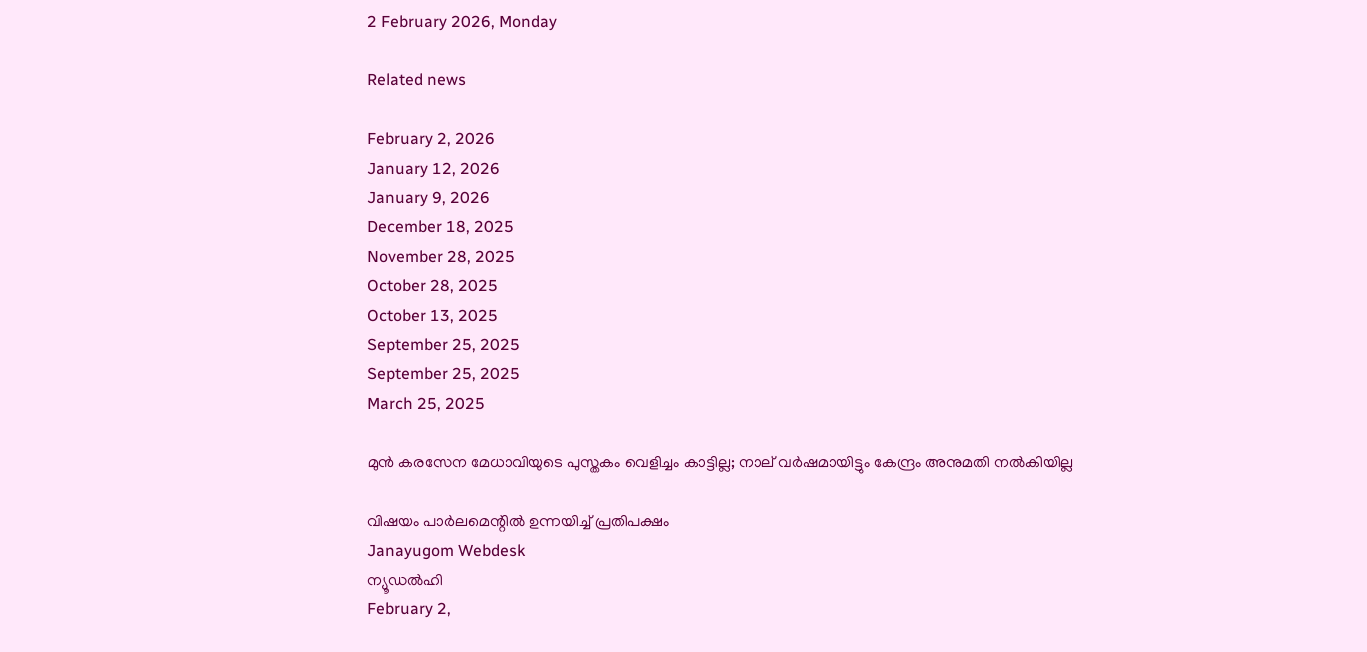2 February 2026, Monday

Related news

February 2, 2026
January 12, 2026
January 9, 2026
December 18, 2025
November 28, 2025
October 28, 2025
October 13, 2025
September 25, 2025
September 25, 2025
March 25, 2025

മുന്‍ കരസേന മേധാവിയുടെ പുസ്തകം വെളിച്ചം കാട്ടില്ല; നാല് വര്‍ഷമായിട്ടും കേന്ദ്രം അനുമതി നല്‍കിയില്ല

വിഷയം പാര്‍ലമെന്റില്‍ ഉന്നയിച്ച് പ്രതിപക്ഷം
Janayugom Webdesk
ന്യൂഡൽഹി
February 2,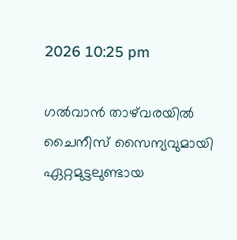2026 10:25 pm

ഗല്‍വാന്‍ താഴ്‌വരയില്‍ ചൈനീസ് സൈന്യവുമായി ഏറ്റമുട്ടലുണ്ടായ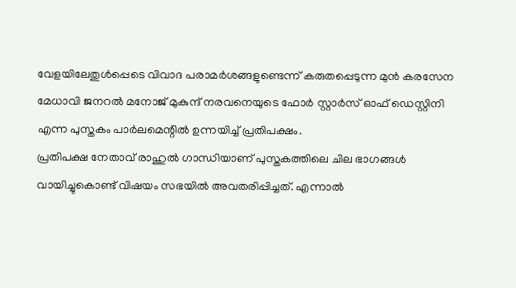വേളയിലേതുള്‍പ്പെടെ വിവാദ പരാമര്‍ശങ്ങളുണ്ടെന്ന് കരുതപ്പെടുന്ന മുന്‍ കരസേന മേധാവി ജനറല്‍ മനോജ് മുകുന്ദ് നരവനെയുടെ ഫോര്‍ സ്റ്റാര്‍സ് ഓഫ് ഡെസ്റ്റിനി എന്ന പുസ്തകം പാര്‍ലമെന്റില്‍ ഉന്നയിച്ച് പ്രതിപക്ഷം.
പ്രതിപക്ഷ നേതാവ് രാഹുല്‍ ഗാന്ധിയാണ് പുസ്തകത്തിലെ ചില ഭാഗങ്ങള്‍ വായിച്ചുകൊണ്ട് വിഷയം സഭയില്‍ അവതരിപ്പിച്ചത്. എന്നാല്‍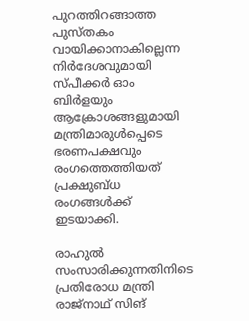പുറത്തിറങ്ങാത്ത പുസ്തകം വായിക്കാനാകില്ലെന്ന നിര്‍ദേശവുമായി സ്പീക്കര്‍ ഓം ബിര്‍ളയും ആക്രോശങ്ങളുമായി മന്ത്രിമാരുള്‍പ്പെടെ ഭരണപക്ഷവും രംഗത്തെത്തിയത് പ്രക്ഷുബ്ധ രംഗങ്ങള്‍ക്ക് ഇടയാക്കി.

രാഹുൽ‌ സംസാരിക്കുന്നതിനിടെ പ്രതിരോധ മന്ത്രി രാജ്നാഥ് സിങ്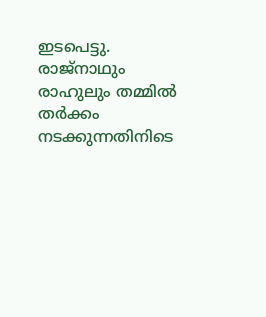ഇടപെട്ടു. രാജ്നാഥും രാഹുലും തമ്മിൽ തർക്കം നടക്കുന്നതിനിടെ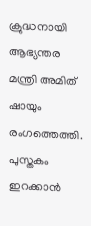ക്രുദ്ധനായി ആഭ്യന്തര മന്ത്രി അമിത് ഷായും രംഗത്തെത്തി. പുസ്തകം ഇറക്കാൻ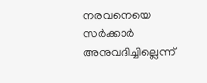നരവനെയെ സർക്കാർ അനുവദിച്ചില്ലെന്ന്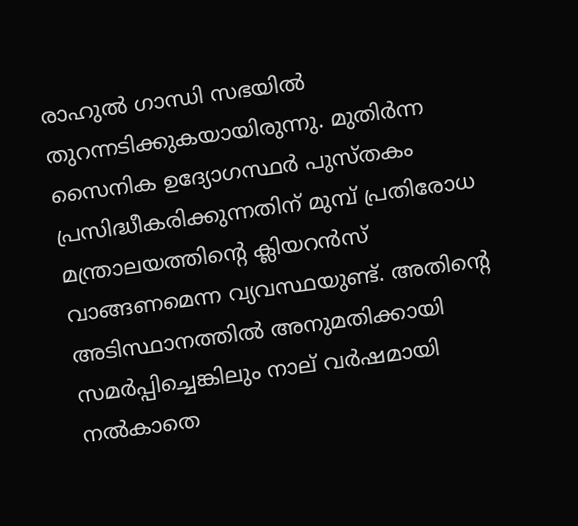രാഹുല്‍ ഗാന്ധി സഭയില്‍ തുറന്നടിക്കുകയായിരുന്നു. മുതിർന്ന സൈനിക ഉദ്യോഗസ്ഥർ പുസ്തകം പ്രസിദ്ധീകരിക്കുന്നതിന് മുമ്പ് പ്രതിരോധ മന്ത്രാലയത്തിന്റെ ക്ലിയറൻസ് വാങ്ങണമെന്ന വ്യവസ്ഥയുണ്ട്. അതിന്റെ അടിസ്ഥാനത്തില്‍ അനുമതിക്കായി സമര്‍പ്പിച്ചെങ്കിലും നാല് വര്‍ഷമായി നല്‍കാതെ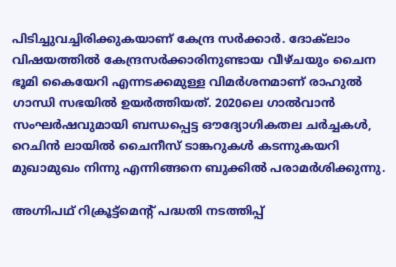പിടിച്ചുവച്ചിരിക്കുകയാണ് കേന്ദ്ര സര്‍ക്കാര്‍. ദോക്‌ലാം വിഷയത്തിൽ കേന്ദ്രസർക്കാരിനുണ്ടായ വീഴ്ചയും ചൈന ഭൂമി കൈയേറി എന്നടക്കമുള്ള വിമർശനമാണ് രാഹുൽ ഗാന്ധി സഭയില്‍ ഉയർത്തിയത്. 2020ലെ ഗാല്‍വാന്‍ സംഘര്‍ഷവുമായി ബന്ധപ്പെട്ട ഔദ്യോഗികതല ചര്‍ച്ചകള്‍, റെചിന്‍ ലായില്‍ ചൈനീസ് ടാങ്കറുകള്‍ കടന്നുകയറി മുഖാമുഖം നിന്നു എന്നിങ്ങനെ ബുക്കില്‍ പരാമര്‍ശിക്കുന്നു.

അഗ്നിപഥ് റിക്രൂട്ട്മെന്റ് പദ്ധതി നടത്തിപ്പ്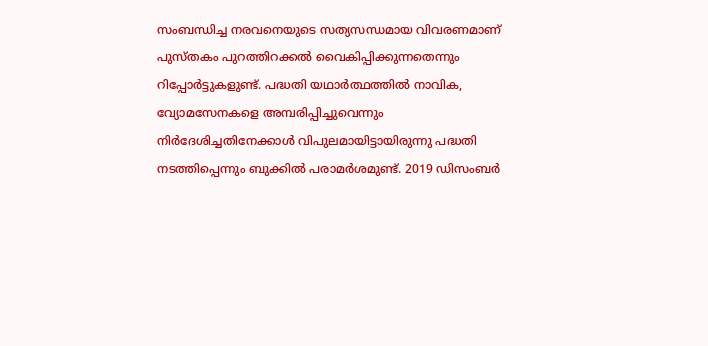സംബന്ധിച്ച നരവനെയുടെ സത്യസന്ധമായ വിവരണമാണ് പുസ്തകം പുറത്തിറക്കല്‍ വൈകിപ്പിക്കുന്നതെന്നും റിപ്പോര്‍ട്ടുകളുണ്ട്. പദ്ധതി യഥാര്‍ത്ഥത്തില്‍ നാവിക, വ്യോമസേനകളെ അമ്പരിപ്പിച്ചുവെന്നും നിര്‍ദേശിച്ചതിനേക്കാള്‍ വിപുലമായിട്ടായിരുന്നു പദ്ധതി നടത്തിപ്പെന്നും ബുക്കില്‍ പരാമര്‍ശമുണ്ട്. 2019 ഡിസംബർ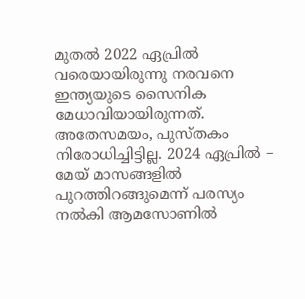മുതൽ 2022 ഏപ്രിൽ വരെയായിരുന്നു നരവനെ ഇന്ത്യയുടെ സൈനിക മേധാവിയായിരുന്നത്.
അതേസമയം, പുസ്തകം നിരോധിച്ചിട്ടില്ല. 2024 ഏപ്രിൽ – മേയ് മാസങ്ങളിൽ പുറത്തിറങ്ങുമെന്ന് പരസ്യം നൽകി ആമസോണിൽ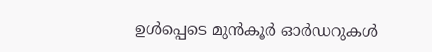ഉൾപ്പെടെ മുന്‍കൂര്‍ ഓർഡറുകൾ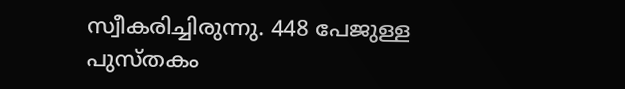സ്വീകരിച്ചിരുന്നു. 448 പേജുള്ള പുസ്തകം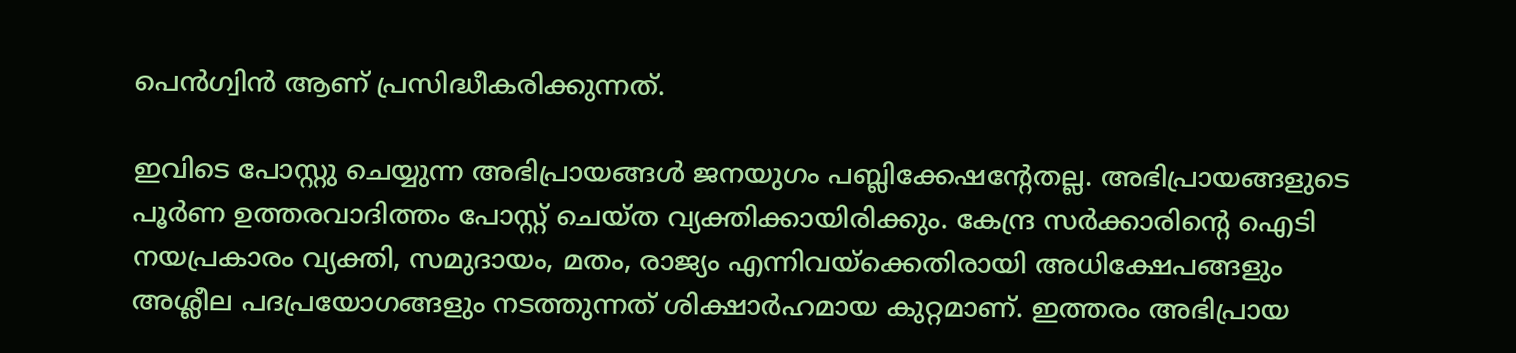പെൻഗ്വിൻ ആണ് പ്രസിദ്ധീകരിക്കുന്നത്.

ഇവിടെ പോസ്റ്റു ചെയ്യുന്ന അഭിപ്രായങ്ങള്‍ ജനയുഗം പബ്ലിക്കേഷന്റേതല്ല. അഭിപ്രായങ്ങളുടെ പൂര്‍ണ ഉത്തരവാദിത്തം പോസ്റ്റ് ചെയ്ത വ്യക്തിക്കായിരിക്കും. കേന്ദ്ര സര്‍ക്കാരിന്റെ ഐടി നയപ്രകാരം വ്യക്തി, സമുദായം, മതം, രാജ്യം എന്നിവയ്‌ക്കെതിരായി അധിക്ഷേപങ്ങളും അശ്ലീല പദപ്രയോഗങ്ങളും നടത്തുന്നത് ശിക്ഷാര്‍ഹമായ കുറ്റമാണ്. ഇത്തരം അഭിപ്രായ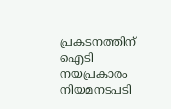പ്രകടനത്തിന് ഐടി നയപ്രകാരം നിയമനടപടി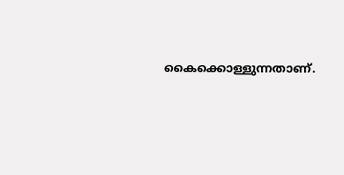കൈക്കൊള്ളുന്നതാണ്.